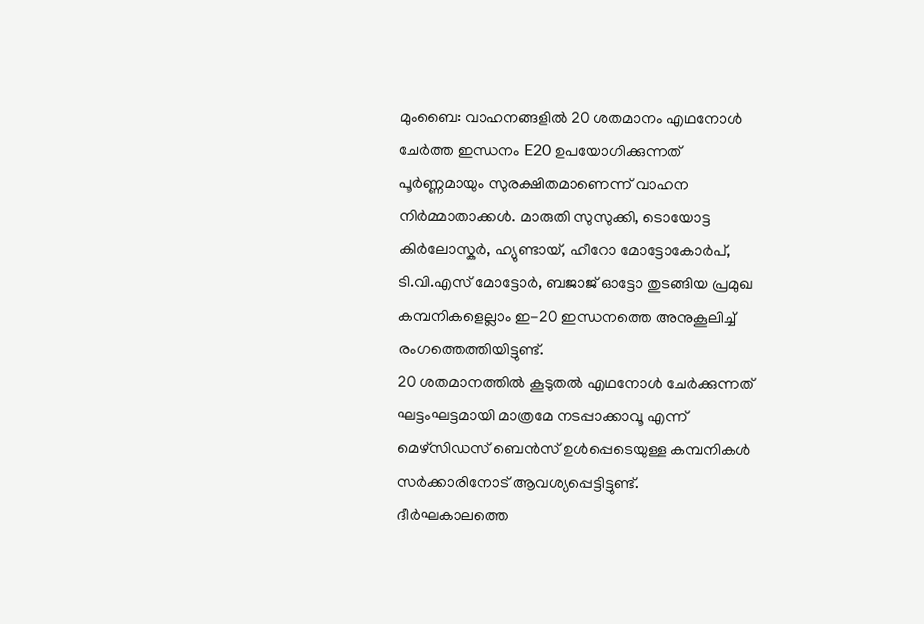മുംബൈ: വാഹനങ്ങളിൽ 20 ശതമാനം എഥനോൾ ചേർത്ത ഇന്ധനം E20 ഉപയോഗിക്കുന്നത് പൂർണ്ണമായും സുരക്ഷിതമാണെന്ന് വാഹന നിർമ്മാതാക്കൾ. മാരുതി സുസുക്കി, ടൊയോട്ട കിർലോസ്കർ, ഹ്യുണ്ടായ്, ഹീറോ മോട്ടോകോർപ്, ടി.വി.എസ് മോട്ടോർ, ബജാജ് ഓട്ടോ തുടങ്ങിയ പ്രമുഖ കമ്പനികളെല്ലാം ഇ-20 ഇന്ധനത്തെ അനുകൂലിച്ച് രംഗത്തെത്തിയിട്ടുണ്ട്.
20 ശതമാനത്തിൽ കൂടുതൽ എഥനോൾ ചേർക്കുന്നത് ഘട്ടംഘട്ടമായി മാത്രമേ നടപ്പാക്കാവൂ എന്ന് മെഴ്സിഡസ് ബെൻസ് ഉൾപ്പെടെയുള്ള കമ്പനികൾ സർക്കാരിനോട് ആവശ്യപ്പെട്ടിട്ടുണ്ട്.
ദീർഘകാലത്തെ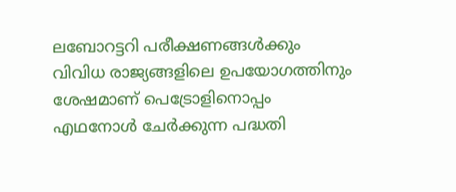ലബോറട്ടറി പരീക്ഷണങ്ങൾക്കും വിവിധ രാജ്യങ്ങളിലെ ഉപയോഗത്തിനും ശേഷമാണ് പെട്രോളിനൊപ്പം എഥനോൾ ചേർക്കുന്ന പദ്ധതി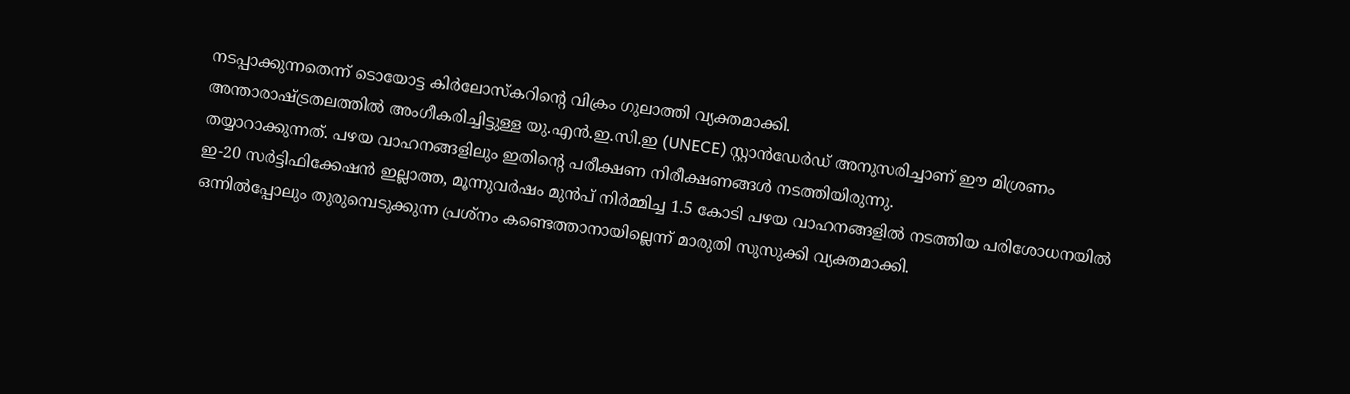നടപ്പാക്കുന്നതെന്ന് ടൊയോട്ട കിർലോസ്കറിന്റെ വിക്രം ഗുലാത്തി വ്യക്തമാക്കി.
അന്താരാഷ്ട്രതലത്തിൽ അംഗീകരിച്ചിട്ടുള്ള യു.എൻ.ഇ.സി.ഇ (UNECE) സ്റ്റാൻഡേർഡ് അനുസരിച്ചാണ് ഈ മിശ്രണം തയ്യാറാക്കുന്നത്. പഴയ വാഹനങ്ങളിലും ഇതിന്റെ പരീക്ഷണ നിരീക്ഷണങ്ങൾ നടത്തിയിരുന്നു.
ഇ-20 സർട്ടിഫിക്കേഷൻ ഇല്ലാത്ത, മൂന്നുവർഷം മുൻപ് നിർമ്മിച്ച 1.5 കോടി പഴയ വാഹനങ്ങളിൽ നടത്തിയ പരിശോധനയിൽ ഒന്നിൽപ്പോലും തുരുമ്പെടുക്കുന്ന പ്രശ്നം കണ്ടെത്താനായില്ലെന്ന് മാരുതി സുസുക്കി വ്യക്തമാക്കി.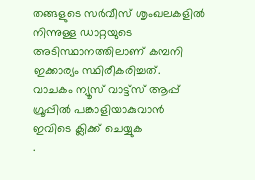തങ്ങളുടെ സർവീസ് ശൃംഖലകളിൽ നിന്നുള്ള ഡാറ്റയുടെ അടിസ്ഥാനത്തിലാണ് കമ്പനി ഇക്കാര്യം സ്ഥിരീകരിച്ചത്.
വാചകം ന്യൂസ് വാട്ട്സ് ആപ്പ് ഗ്രൂപ്പിൽ പങ്കാളിയാകുവാൻ
ഇവിടെ ക്ലിക്ക് ചെയ്യുക
.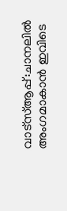വാട്സ്ആപ്പ്:ചാനലിൽ അംഗമാകാൻ ഇവിടെ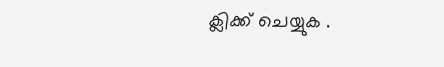ക്ലിക്ക് ചെയ്യുക .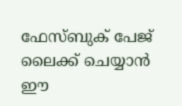ഫേസ്ബുക് പേജ് ലൈക്ക് ചെയ്യാൻ ഈ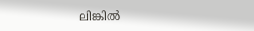ലിങ്കിൽ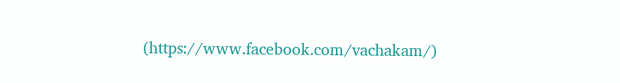(https://www.facebook.com/vachakam/)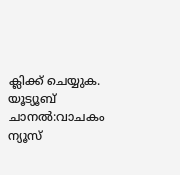ക്ലിക്ക് ചെയ്യുക.
യൂട്യൂബ് ചാനൽ:വാചകം ന്യൂസ്